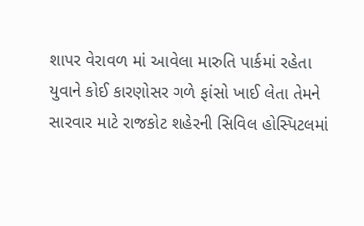શાપર વેરાવળ માં આવેલા મારુતિ પાર્કમાં રહેતા યુવાને કોઈ કારણોસર ગળે ફાંસો ખાઈ લેતા તેમને સારવાર માટે રાજકોટ શહેરની સિવિલ હોસ્પિટલમાં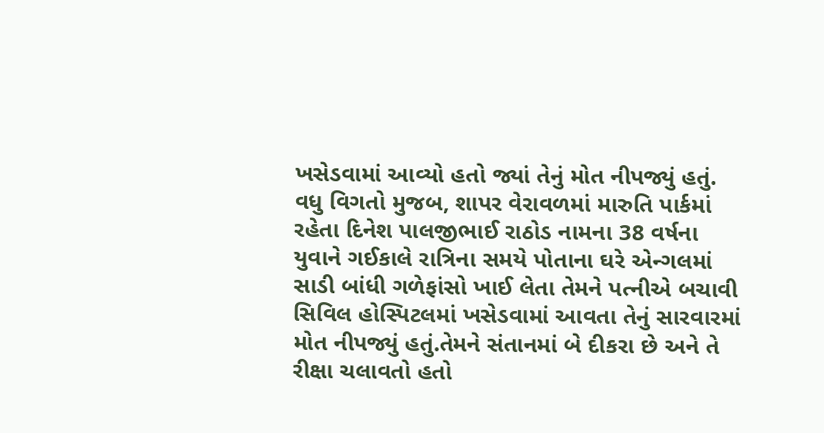ખસેડવામાં આવ્યો હતો જ્યાં તેનું મોત નીપજ્યું હતું.
વધુ વિગતો મુજબ, શાપર વેરાવળમાં મારુતિ પાર્કમાં રહેતા દિનેશ પાલજીભાઈ રાઠોડ નામના 38 વર્ષના યુવાને ગઈકાલે રાત્રિના સમયે પોતાના ઘરે એન્ગલમાં સાડી બાંધી ગળેફાંસો ખાઈ લેતા તેમને પત્નીએ બચાવી સિવિલ હોસ્પિટલમાં ખસેડવામાં આવતા તેનું સારવારમાં મોત નીપજ્યું હતું.તેમને સંતાનમાં બે દીકરા છે અને તે રીક્ષા ચલાવતો હતો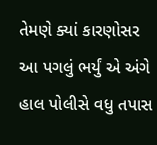તેમણે ક્યાં કારણોસર આ પગલું ભર્યું એ અંગે હાલ પોલીસે વધુ તપાસ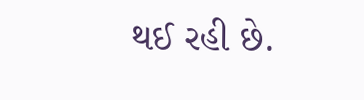થઈ રહી છે.